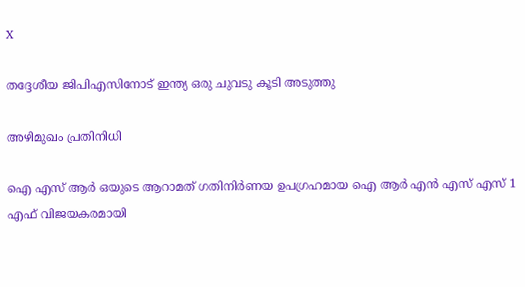X

തദ്ദേശീയ ജിപിഎസിനോട് ഇന്ത്യ ഒരു ചുവടു കൂടി അടുത്തു

അഴിമുഖം പ്രതിനിധി

ഐ എസ് ആര്‍ ഒയുടെ ആറാമത് ഗതിനിര്‍ണയ ഉപഗ്രഹമായ ഐ ആര്‍ എന്‍ എസ് എസ് 1 എഫ് വിജയകരമായി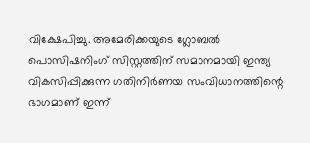വിക്ഷേപിച്ചു. അമേരിക്കയുടെ ഗ്ലോബല്‍ പൊസിഷനിംഗ് സിസ്റ്റത്തിന് സമാനമായി ഇന്ത്യ വികസിപ്പിക്കുന്ന ഗതിനിര്‍ണയ സംവിധാനത്തിന്റെ ഭാഗമാണ് ഇന്ന്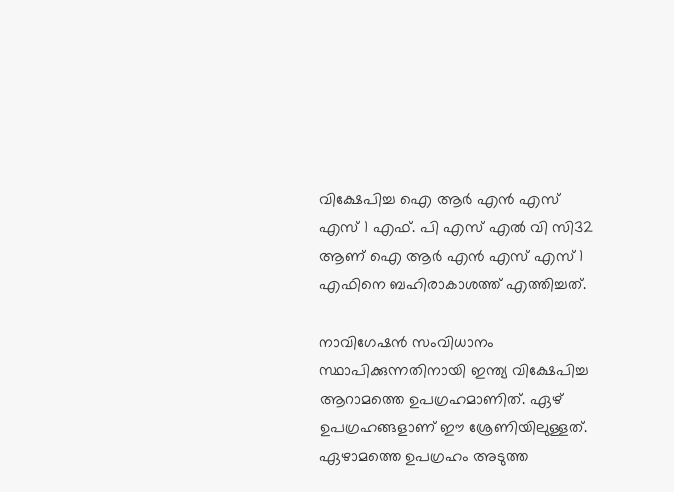വിക്ഷേപിച്ച ഐ ആര്‍ എന്‍ എസ് എസ് 1 എഫ്. പി എസ് എല്‍ വി സി32 ആണ് ഐ ആര്‍ എന്‍ എസ് എസ് 1 എഫിനെ ബഹിരാകാശത്ത് എത്തിച്ചത്.

നാവിഗേഷന്‍ സംവിധാനം സ്ഥാപിക്കുന്നതിനായി ഇന്ത്യ വിക്ഷേപിച്ച ആറാമത്തെ ഉപഗ്രഹമാണിത്. ഏഴ് ഉപഗ്രഹങ്ങളാണ് ഈ ശ്രേണിയിലുള്ളത്. ഏഴാമത്തെ ഉപഗ്രഹം അടുത്ത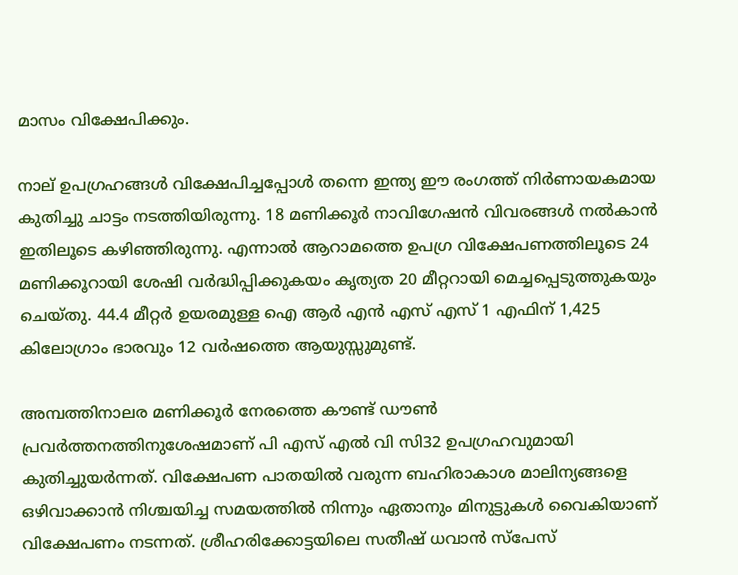മാസം വിക്ഷേപിക്കും.

നാല് ഉപഗ്രഹങ്ങള്‍ വിക്ഷേപിച്ചപ്പോള്‍ തന്നെ ഇന്ത്യ ഈ രംഗത്ത് നിര്‍ണായകമായ കുതിച്ചു ചാട്ടം നടത്തിയിരുന്നു. 18 മണിക്കൂര്‍ നാവിഗേഷന്‍ വിവരങ്ങള്‍ നല്‍കാന്‍ ഇതിലൂടെ കഴിഞ്ഞിരുന്നു. എന്നാല്‍ ആറാമത്തെ ഉപഗ്ര വിക്ഷേപണത്തിലൂടെ 24 മണിക്കൂറായി ശേഷി വര്‍ദ്ധിപ്പിക്കുകയം കൃത്യത 20 മീറ്ററായി മെച്ചപ്പെടുത്തുകയും ചെയ്തു. 44.4 മീറ്റര്‍ ഉയരമുള്ള ഐ ആര്‍ എന്‍ എസ് എസ് 1 എഫിന് 1,425 കിലോഗ്രാം ഭാരവും 12 വര്‍ഷത്തെ ആയുസ്സുമുണ്ട്.

അമ്പത്തിനാലര മണിക്കൂര്‍ നേരത്തെ കൗണ്ട് ഡൗണ്‍ പ്രവര്‍ത്തനത്തിനുശേഷമാണ് പി എസ് എല്‍ വി സി32 ഉപഗ്രഹവുമായി കുതിച്ചുയര്‍ന്നത്. വിക്ഷേപണ പാതയില്‍ വരുന്ന ബഹിരാകാശ മാലിന്യങ്ങളെ ഒഴിവാക്കാന്‍ നിശ്ചയിച്ച സമയത്തില്‍ നിന്നും ഏതാനും മിനുട്ടുകള്‍ വൈകിയാണ് വിക്ഷേപണം നടന്നത്. ശ്രീഹരിക്കോട്ടയിലെ സതീഷ് ധവാന്‍ സ്‌പേസ്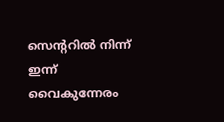സെന്ററില്‍ നിന്ന് ഇന്ന് വൈകുന്നേരം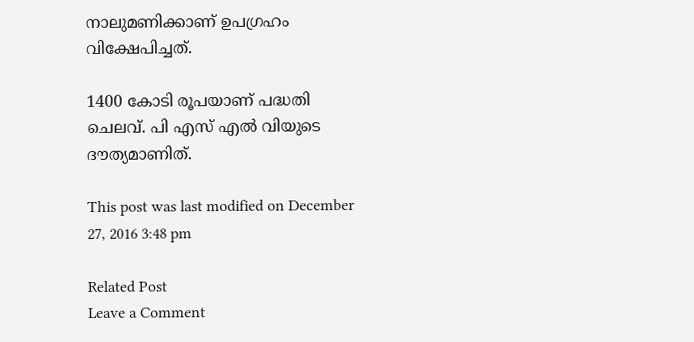നാലുമണിക്കാണ് ഉപഗ്രഹം വിക്ഷേപിച്ചത്.

1400 കോടി രൂപയാണ് പദ്ധതി ചെലവ്. പി എസ് എല്‍ വിയുടെ ദൗത്യമാണിത്.

This post was last modified on December 27, 2016 3:48 pm

Related Post
Leave a Comment